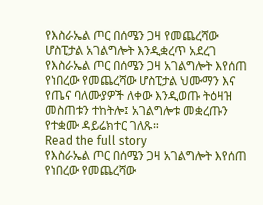የእስራኤል ጦር በሰሜን ጋዛ የመጨረሻው ሆስፒታል አገልግሎት እንዲቋረጥ አደረገ
የእስራኤል ጦር በሰሜን ጋዛ አገልግሎት እየሰጠ የነበረው የመጨረሻው ሆስፒታል ህሙማን እና የጤና ባለሙያዎች ለቀው እንዲወጡ ትዕዛዝ መስጠቱን ተከትሎ፤ አገልግሎቱ መቋረጡን የተቋሙ ዳይሬክተር ገለጹ።
Read the full story
የእስራኤል ጦር በሰሜን ጋዛ አገልግሎት እየሰጠ የነበረው የመጨረሻው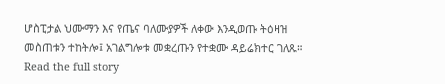ሆስፒታል ህሙማን እና የጤና ባለሙያዎች ለቀው እንዲወጡ ትዕዛዝ መስጠቱን ተከትሎ፤ አገልግሎቱ መቋረጡን የተቋሙ ዳይሬክተር ገለጹ።
Read the full story